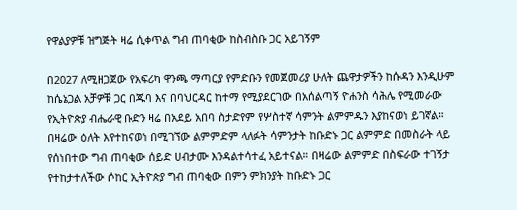የዋልያዎቹ ዝግጅት ዛሬ ሲቀጥል ግብ ጠባቂው ከስብስቡ ጋር አይገኝም

በ2027 ለሚዘጋጀው የአፍሪካ ዋንጫ ማጣርያ የምድቡን የመጀመሪያ ሁለት ጨዋታዎችን ከሱዳን እንዲሁም ከሴኔጋል አቻዎቹ ጋር በጁባ እና በባህርዳር ከተማ የሚያደርገው በአሰልጣኝ ዮሐንስ ሳሕሌ የሚመራው የኢትዮጵያ ብሔራዊ ቡድን ዛሬ በአደይ አበባ ስታድየም የሦስተኛ ሳምንት ልምምዱን እያከናወነ ይገኛል።
በዛሬው ዕለት እየተከናወነ በሚገኘው ልምምድም ላለፉት ሳምንታት ከቡድኑ ጋር ልምምድ በመስራት ላይ የሰነበተው ግብ ጠባቂው ሰይድ ሀብታሙ እንዳልተሳተፈ አይተናል። በዛሬው ልምምድ በስፍራው ተገኝታ የተከታተለችው ሶከር ኢትዮጵያ ግብ ጠባቂው በምን ምክንያት ከቡድኑ ጋር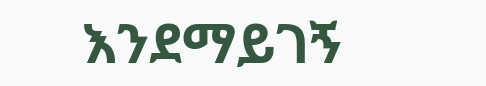እንደማይገኝ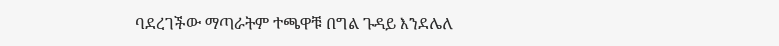ባደረገችው ማጣራትም ተጫዋቹ በግል ጉዳይ እንደሌለ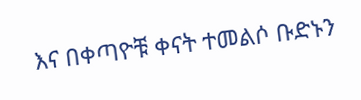እና በቀጣዮቹ ቀናት ተመልሶ ቡድኑን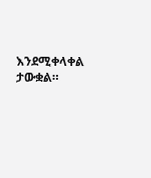እንደሚቀላቀል ታውቋል።